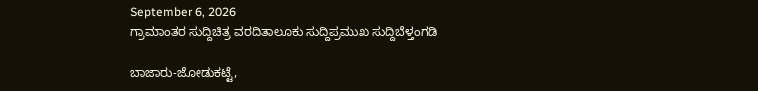September 6, 2026
ಗ್ರಾಮಾಂತರ ಸುದ್ದಿಚಿತ್ರ ವರದಿತಾಲೂಕು ಸುದ್ದಿಪ್ರಮುಖ ಸುದ್ದಿಬೆಳ್ತಂಗಡಿ

ಬಾಜಾರು-ಜೋಡುಕಟ್ಟೆ,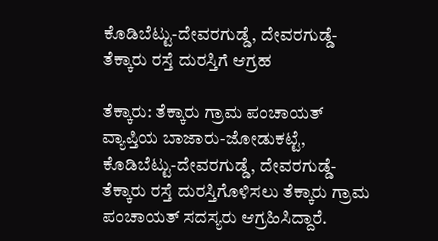ಕೊಡಿಬೆಟ್ಟು-ದೇವರಗುಡ್ಡೆ, ದೇವರಗುಡ್ಡೆ-ತೆಕ್ಕಾರು ರಸ್ತೆ ದುರಸ್ತಿಗೆ ಆಗ್ರಹ

ತೆಕ್ಕಾರು: ತೆಕ್ಕಾರು ಗ್ರಾಮ ಪಂಚಾಯತ್ ವ್ಯಾಪ್ತಿಯ ಬಾಜಾರು-ಜೋಡುಕಟ್ಟೆ, ಕೊಡಿಬೆಟ್ಟು-ದೇವರಗುಡ್ಡೆ, ದೇವರಗುಡ್ಡೆ-ತೆಕ್ಕಾರು ರಸ್ತೆ ದುರಸ್ತಿಗೊಳಿಸಲು ತೆಕ್ಕಾರು ಗ್ರಾಮ ಪಂಚಾಯತ್ ಸದಸ್ಯರು ಆಗ್ರಹಿಸಿದ್ದಾರೆ.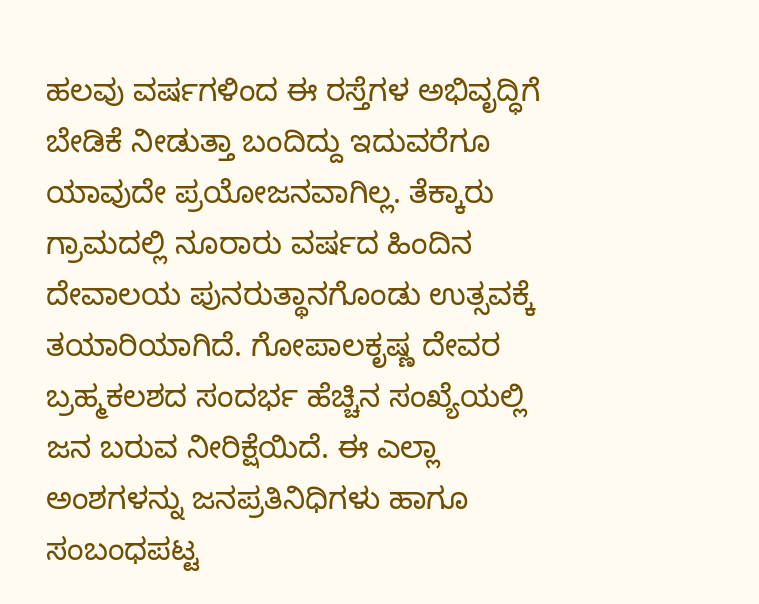ಹಲವು ವರ್ಷಗಳಿಂದ ಈ ರಸ್ತೆಗಳ ಅಭಿವೃದ್ಧಿಗೆ ಬೇಡಿಕೆ ನೀಡುತ್ತಾ ಬಂದಿದ್ದು ಇದುವರೆಗೂ ಯಾವುದೇ ಪ್ರಯೋಜನವಾಗಿಲ್ಲ. ತೆಕ್ಕಾರು ಗ್ರಾಮದಲ್ಲಿ ನೂರಾರು ವರ್ಷದ ಹಿಂದಿನ ದೇವಾಲಯ ಪುನರುತ್ಥಾನಗೊಂಡು ಉತ್ಸವಕ್ಕೆ ತಯಾರಿಯಾಗಿದೆ. ಗೋಪಾಲಕೃಷ್ಣ ದೇವರ ಬ್ರಹ್ಮಕಲಶದ ಸಂದರ್ಭ ಹೆಚ್ಚಿನ ಸಂಖ್ಯೆಯಲ್ಲಿ ಜನ ಬರುವ ನೀರಿಕ್ಷೆಯಿದೆ. ಈ ಎಲ್ಲಾ ಅಂಶಗಳನ್ನು ಜನಪ್ರತಿನಿಧಿಗಳು ಹಾಗೂ ಸಂಬಂಧಪಟ್ಟ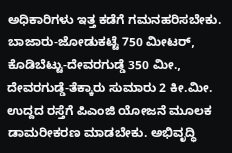ಅಧಿಕಾರಿಗಳು ಇತ್ತ ಕಡೆಗೆ ಗಮನಹರಿಸಬೇಕು. ಬಾಜಾರು-ಜೋಡುಕಟ್ಟೆ 750 ಮೀಟರ್, ಕೊಡಿಬೆಟ್ಟು-ದೇವರಗುಡ್ಡೆ 350 ಮೀ., ದೇವರಗುಡ್ಡೆ-ತೆಕ್ಕಾರು ಸುಮಾರು 2 ಕೀ.ಮೀ. ಉದ್ದದ ರಸ್ತೆಗೆ ಪಿಎಂಜಿ ಯೋಜನೆ ಮೂಲಕ ಡಾಮರೀಕರಣ ಮಾಡಬೇಕು. ಅಭಿವೃದ್ಧಿ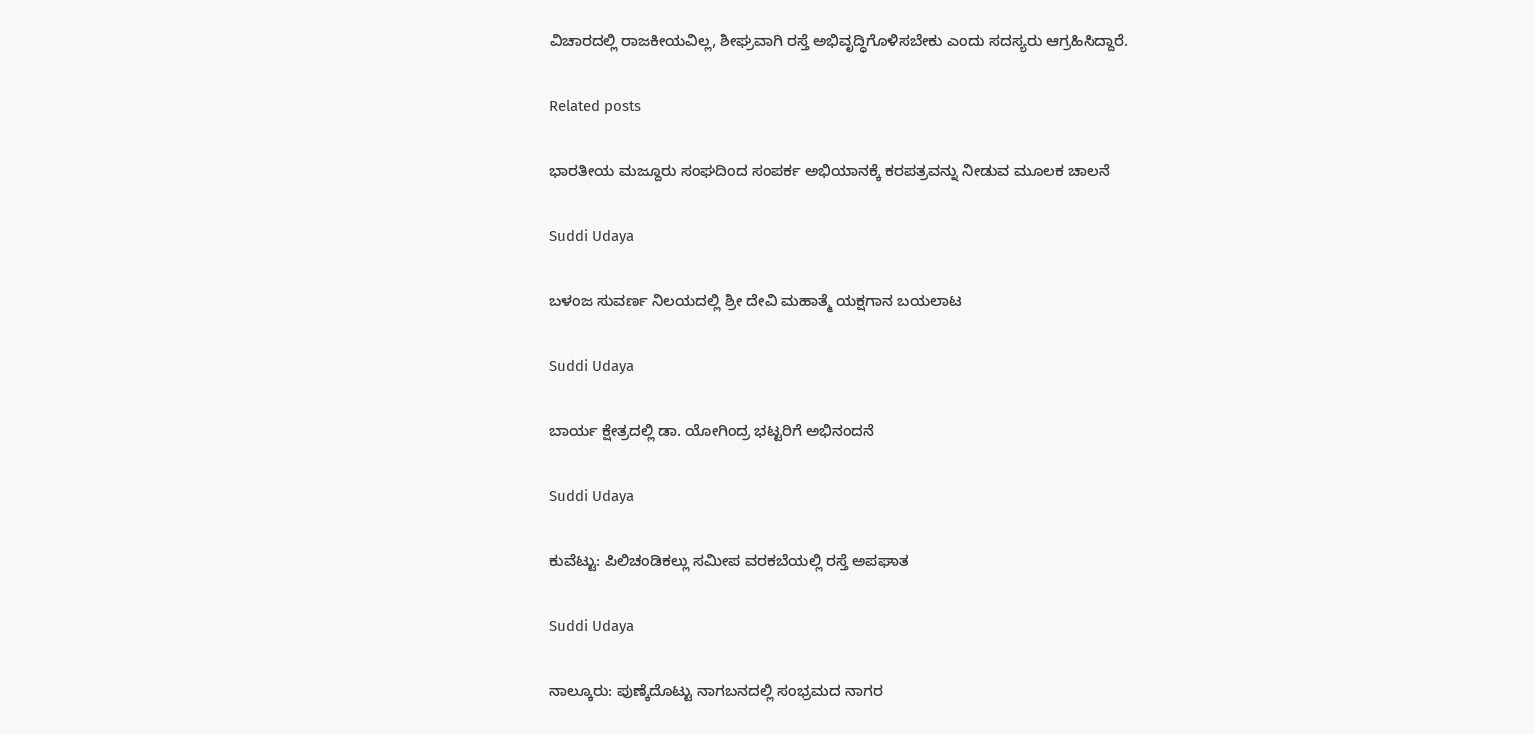ವಿಚಾರದಲ್ಲಿ ರಾಜಕೀಯವಿಲ್ಲ, ಶೀಘ್ರವಾಗಿ ರಸ್ತೆ ಅಭಿವೃದ್ಧಿಗೊಳಿಸಬೇಕು ಎಂದು ಸದಸ್ಯರು ಆಗ್ರಹಿಸಿದ್ದಾರೆ.

Related posts

ಭಾರತೀಯ ಮಜ್ದೂರು ಸಂಘದಿಂದ ಸಂಪರ್ಕ ಅಭಿಯಾನಕ್ಕೆ ಕರಪತ್ರವನ್ನು ನೀಡುವ ಮೂಲಕ ಚಾಲನೆ

Suddi Udaya

ಬಳಂಜ ಸುವರ್ಣ ನಿಲಯದಲ್ಲಿ ಶ್ರೀ ದೇವಿ ಮಹಾತ್ಮೆ ಯಕ್ಷಗಾನ ಬಯಲಾಟ

Suddi Udaya

ಬಾರ್ಯ ಕ್ಷೇತ್ರದಲ್ಲಿ ಡಾ. ಯೋಗಿಂದ್ರ ಭಟ್ಟರಿಗೆ ಅಭಿನಂದನೆ

Suddi Udaya

ಕುವೆಟ್ಟು: ಪಿಲಿಚಂಡಿಕಲ್ಲು ಸಮೀಪ ವರಕಬೆಯಲ್ಲಿ ರಸ್ತೆ ಅಪಘಾತ

Suddi Udaya

ನಾಲ್ಕೂರು: ಪುಣ್ಕೆದೊಟ್ಟು ನಾಗಬನದಲ್ಲಿ ಸಂಭ್ರಮದ ನಾಗರ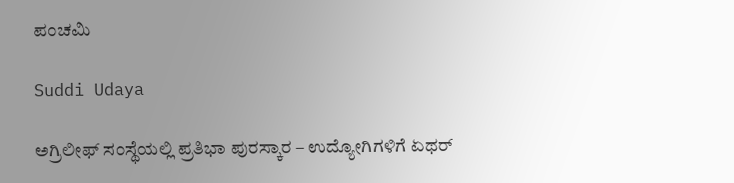ಪಂಚಮಿ

Suddi Udaya

ಅಗ್ರಿಲೀಫ್‌ ಸಂಸ್ಥೆಯಲ್ಲಿ ಪ್ರತಿಭಾ ಪುರಸ್ಕಾರ – ಉದ್ಯೋಗಿಗಳಿಗೆ ಏಥರ್‌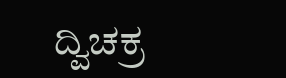ದ್ವಿಚಕ್ರ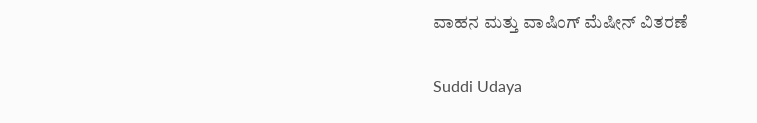ವಾಹನ ಮತ್ತು ವಾಷಿಂಗ್‌ ಮೆಷೀನ್‌ ವಿತರಣೆ

Suddi Udaya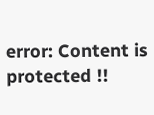error: Content is protected !!